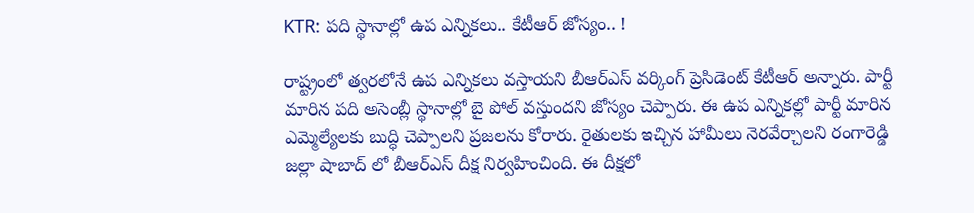KTR: పది స్థానాల్లో ఉప ఎన్నికలు.. కేటీఆర్ జోస్యం.. !

రాష్ట్రంలో త్వరలోనే ఉప ఎన్నికలు వస్తాయని బీఆర్ఎస్ వర్కింగ్ ప్రెసిడెంట్ కేటీఆర్ అన్నారు. పార్టీ మారిన పది అసెంబ్లీ స్థానాల్లో బై పోల్ వస్తుందని జోస్యం చెప్పారు. ఈ ఉప ఎన్నికల్లో పార్టీ మారిన ఎమ్మెల్యేలకు బుద్ధి చెప్పాలని ప్రజలను కోరారు. రైతులకు ఇచ్చిన హామీలు నెరవేర్చాలని రంగారెడ్డి జల్లా షాబాద్ లో బీఆర్ఎస్ దీక్ష నిర్వహించింది. ఈ దీక్షలో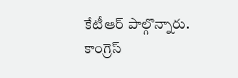కేటీఆర్ పాల్గొన్నారు. కాంగ్రెస్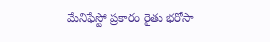మేనిఫేస్టో ప్రకారం రైతు భరోసా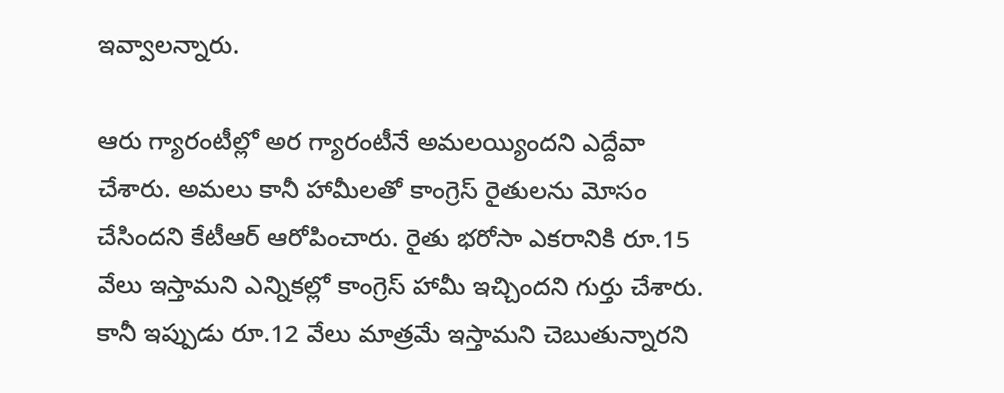ఇవ్వాలన్నారు.

ఆరు గ్యారంటీల్లో అర గ్యారంటీనే అమలయ్యిందని ఎద్దేవా చేశారు. అమలు కానీ హామీలతో కాంగ్రెస్ రైతులను మోసం చేసిందని కేటీఆర్ ఆరోపించారు. రైతు భరోసా ఎకరానికి రూ.15 వేలు ఇస్తామని ఎన్నికల్లో కాంగ్రెస్ హామీ ఇచ్చిందని గుర్తు చేశారు. కానీ ఇప్పుడు రూ.12 వేలు మాత్రమే ఇస్తామని చెబుతున్నారని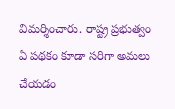విమర్శించారు. రాష్ట్ర ప్రభుత్వం ఏ పథకం కూడా సరిగా అమలు చేయడం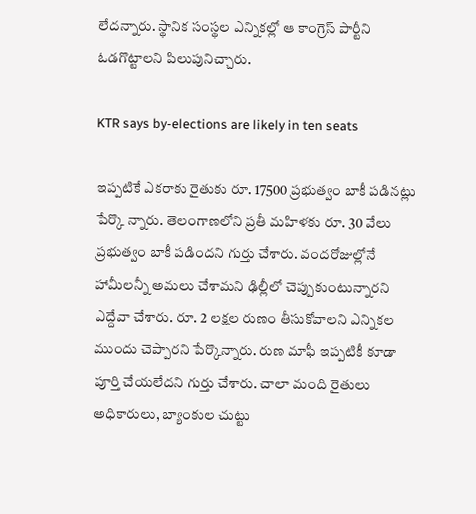లేదన్నారు. స్థానిక సంస్థల ఎన్నికల్లో ఆ కాంగ్రెస్ పార్టీని ఓడగొట్టాలని పిలుపునిచ్చారు.

KTR says by-elections are likely in ten seats

ఇప్పటికే ఎకరాకు రైతుకు రూ. 17500 ప్రభుత్వం బాకీ పడినట్లు పేర్కొ న్నారు. తెలంగాణలోని ప్రతీ మహిళకు రూ. 30 వేలు ప్రభుత్వం బాకీ పడిందని గుర్తు చేశారు. వందరోజుల్లోనే హామీలన్నీ అమలు చేశామని ఢిల్లీలో చెప్పుకుంటున్నారని ఎద్దేవా చేశారు. రూ. 2 లక్షల రుణం తీసుకోవాలని ఎన్నికల ముందు చెప్పారని పేర్కొన్నారు. రుణ మాఫీ ఇప్పటికీ కూడా పూర్తి చేయలేదని గుర్తు చేశారు. చాలా మంది రైతులు అధికారులు, బ్యాంకుల చుట్టు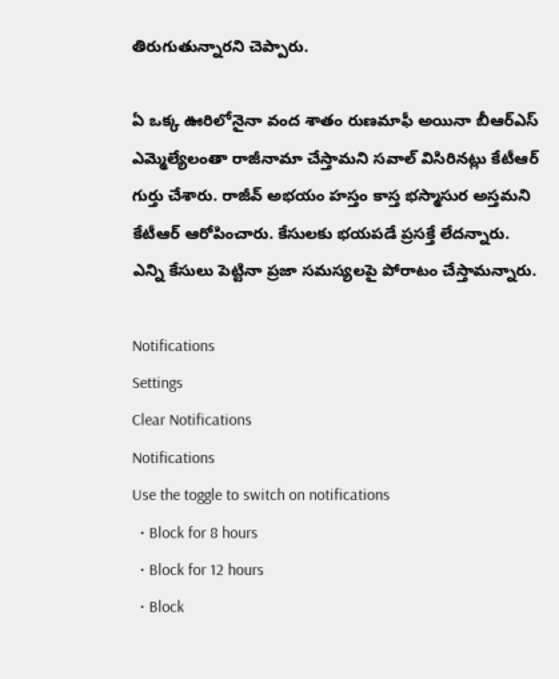తిరుగుతున్నారని చెప్పారు.

ఏ ఒక్క ఊరిలోనైనా వంద శాతం రుణమాఫీ అయినా బీఆర్ఎస్ ఎమ్మెల్యేలంతా రాజీనామా చేస్తామని సవాల్ విసిరినట్లు కేటీఆర్ గుర్తు చేశారు. రాజీవ్ అభయం హస్తం కాస్త భస్మాసుర అస్తమని కేటీఆర్ ఆరోపించారు. కేసులకు భయపడే ప్రసక్తే లేదన్నారు. ఎన్ని కేసులు పెట్టినా ప్రజా సమస్యలపై పోరాటం చేస్తామన్నారు.

Notifications
Settings
Clear Notifications
Notifications
Use the toggle to switch on notifications
  • Block for 8 hours
  • Block for 12 hours
  • Block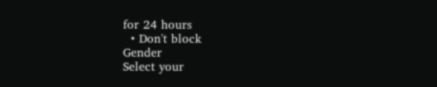for 24 hours
  • Don't block
Gender
Select your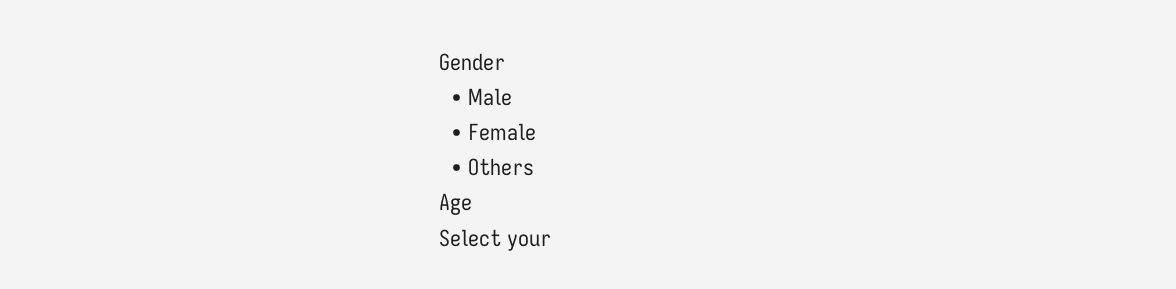Gender
  • Male
  • Female
  • Others
Age
Select your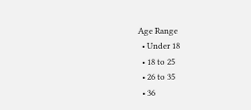Age Range
  • Under 18
  • 18 to 25
  • 26 to 35
  • 36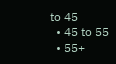to 45
  • 45 to 55
  • 55+